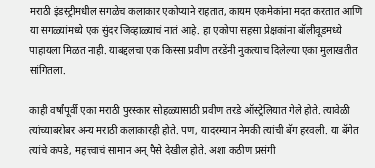मराठी इंडस्ट्रीमधील सगळेच कलाकार एकोप्याने राहतात, कायम एकमेकांना मदत करतात आणि या सगळ्यांमध्ये एक सुंदर जिव्हाळ्याचं नातं आहे. हा एकोपा सहसा प्रेक्षकांना बॉलीवूडमध्ये पाहायला मिळत नाही. याबद्दलचा एक किस्सा प्रवीण तरडेंनी नुकत्याच दिलेल्या एका मुलाखतीत सांगितला.

काही वर्षांपूर्वी एका मराठी पुरस्कार सोहळ्यासाठी प्रवीण तरडे ऑस्ट्रेलियात गेले होते. त्यावेळी त्यांच्याबरोबर अन्य मराठी कलाकारही होते. पण, यादरम्यान नेमकी त्यांची बॅग हरवली. या बॅगेत त्यांचे कपडे, महत्त्वाचं सामान अन् पैसे देखील होते. अशा कठीण प्रसंगी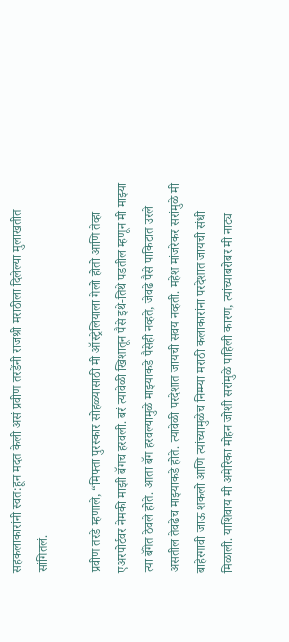सहकलाकारांनी स्वत:हून मदत केली असं प्रवीण तरडेंनी राजश्री मराठीला दिलेल्या मुलाखतीत सांगितलं.

प्रवीण तरडे म्हणाले, “मिफ्ता पुरस्कार सोहळ्यासाठी मी ऑस्ट्रेलियाला गेलो होतो आणि तेव्हा एअरपोर्टवर नेमकी माझी बॅगच हरवली. बरं त्यावेळी खिशातून पैसे इथे-तिथे पडतील म्हणून मी माझ्या त्या बॅगेत ठेवले होते. आता बॅग हरवल्यामुळे माझ्याकडे पैसेही नव्हते, जेवढे पैसे पाकिटात उरले असतील तेवढेच माझ्याकडे होते. त्यावेळी परदेशात जायची सवय नव्हती. महेश मांजरेकर सरांमुळे मी बाहेरगावी जाऊ शकलो आणि त्यांच्यामुळेच निम्म्या मराठी कलाकारांना परदेशात जायची संधी मिळाली. याशिवाय मी अमेरिका मोहन जोशी सरांमुळे पाहिली कारण, त्यांच्याबरोबर मी नाट्य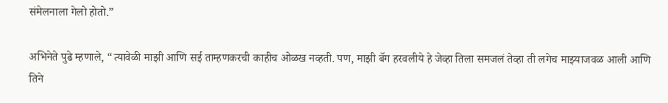संमेलनाला गेलो होतो.”

अभिनेते पुढे म्हणाले, “त्यावेळी माझी आणि सई ताम्हणकरची काहीच ओळख नव्हती. पण, माझी बॅग हरवलीये हे जेव्हा तिला समजलं तेव्हा ती लगेच माझ्याजवळ आली आणि तिने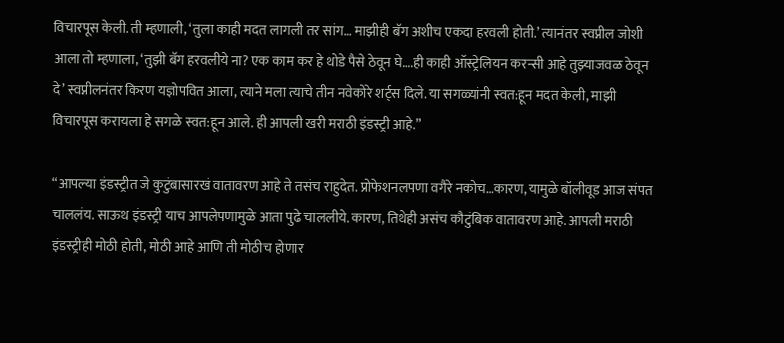विचारपूस केली. ती म्हणाली, ‘तुला काही मदत लागली तर सांग… माझीही बॅग अशीच एकदा हरवली होती.’ त्यानंतर स्वप्नील जोशी आला तो म्हणाला, ‘तुझी बॅग हरवलीये ना? एक काम कर हे थोडे पैसे ठेवून घे….ही काही ऑस्ट्रेलियन करन्सी आहे तुझ्याजवळ ठेवून दे’ स्वप्नीलनंतर किरण यज्ञोपवित आला, त्याने मला त्याचे तीन नवेकोरे शर्ट्स दिले. या सगळ्यांनी स्वत:हून मदत केली, माझी विचारपूस करायला हे सगळे स्वत:हून आले. ही आपली खरी मराठी इंडस्ट्री आहे.”

“आपल्या इंडस्ट्रीत जे कुटुंबासारखं वातावरण आहे ते तसंच राहुदेत. प्रोफेशनलपणा वगैरे नकोच…कारण, यामुळे बॉलीवूड आज संपत चाललंय. साऊथ इंडस्ट्री याच आपलेपणामुळे आता पुढे चाललीये. कारण, तिथेही असंच कौटुंबिक वातावरण आहे. आपली मराठी इंडस्ट्रीही मोठी होती, मोठी आहे आणि ती मोठीच होणार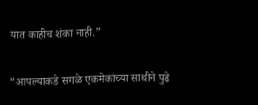यात काहीच शंका नाही.”

“आपल्याकडे सगळे एकमेकांच्या साथीने पुढे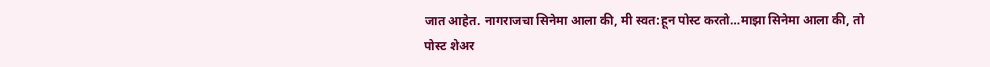जात आहेत. नागराजचा सिनेमा आला की, मी स्वत:हून पोस्ट करतो…माझा सिनेमा आला की, तो पोस्ट शेअर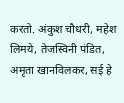करतो. अंकुश चौधरी, महेश लिमये, तेजस्विनी पंडित, अमृता खानविलकर, सई हे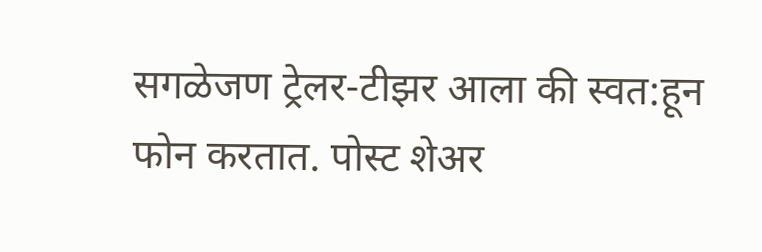सगळेजण ट्रेलर-टीझर आला की स्वत:हून फोन करतात. पोस्ट शेअर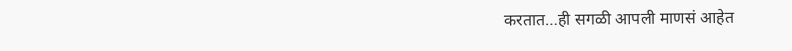करतात…ही सगळी आपली माणसं आहेत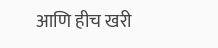आणि हीच खरी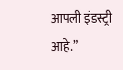आपली इंडस्ट्री आहे.”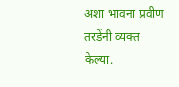अशा भावना प्रवीण तरडेंनी व्यक्त केल्या.